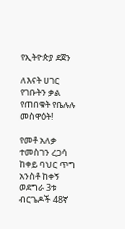የኢትዮጵያ ደጀን

ለእናት ሀገር የገቡትን ቃል የጠበቁት የቤሉሉ መስዋዕት!

የመቶ አለቃ ተመስገን ረጋሳ ከቀይ ባህር ጥግ አንስቶ ከቀኝ ወደግራ 3ቱ ብርጌዶች 48ኛ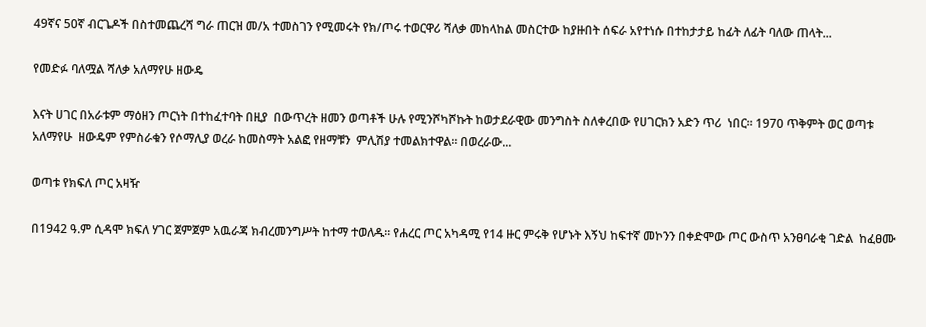49ኛና 50ኛ ብርጌዶች በስተመጨረሻ ግራ ጠርዝ መ/አ ተመስገን የሚመሩት የክ/ጦሩ ተወርዋሪ ሻለቃ መከላከል መስርተው ከያዙበት ሰፍራ አየተነሱ በተከታታይ ከፊት ለፊት ባለው ጠላት...

የመድፉ ባለሟል ሻለቃ አለማየሁ ዘውዴ

እናት ሀገር በአራቱም ማዕዘን ጦርነት በተከፈተባት በዚያ  በውጥረት ዘመን ወጣቶች ሁሉ የሚንሾካሾኩት ከወታደራዊው መንግስት ስለቀረበው የሀገርክን አድን ጥሪ  ነበር። 1970 ጥቅምት ወር ወጣቱ  አለማየሁ  ዘውዴም የምስራቁን የሶማሊያ ወረራ ከመስማት አልፎ የዘማቹን  ምሊሽያ ተመልክተዋል። በወረራው...

ወጣቱ የክፍለ ጦር አዛዥ

በ1942 ዓ.ም ሲዳሞ ክፍለ ሃገር ጀምጀም አዉራጃ ክብረመንግሥት ከተማ ተወለዱ። የሐረር ጦር አካዳሚ የ14 ዙር ምሩቅ የሆኑት እኝህ ከፍተኛ መኮንን በቀድሞው ጦር ውስጥ አንፀባራቂ ገድል  ከፈፀሙ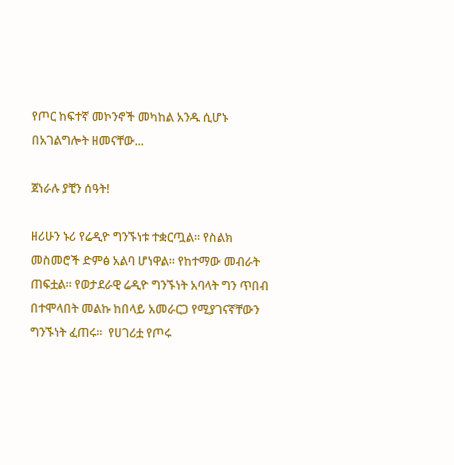የጦር ከፍተኛ መኮንኖች መካከል አንዱ ሲሆኑ በአገልግሎት ዘመናቸው...

ጀነራሉ ያቺን ሰዓት!

ዘሪሁን ኑሪ የሬዲዮ ግንኙነቱ ተቋርጧል። የስልክ መስመሮች ድምፅ አልባ ሆነዋል። የከተማው መብራት ጠፍቷል። የወታደራዊ ሬዲዮ ግንኙነት አባላት ግን ጥበብ በተሞላበት መልኩ ከበላይ አመራርጋ የሚያገናኛቸውን ግንኙነት ፈጠሩ።  የሀገሪቷ የጦሩ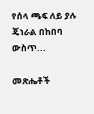የሰላ ጫፍ ለይ ያሉ ጄነራል በከበባ ውስጥ...

መጽሔቶች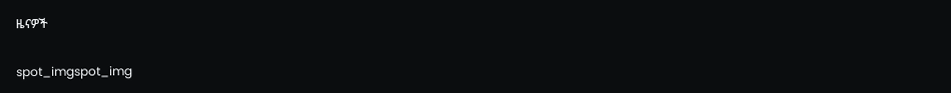ዜናዎች

spot_imgspot_img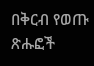በቅርብ የወጡ ጽሑፎች